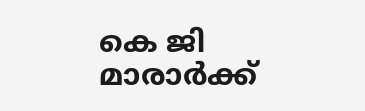കെ ജി മാരാർക്ക്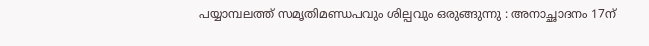പയ്യാമ്പലത്ത് സമൃതിമണ്ഡപവും ശില്പവും ഒരുങ്ങുന്നു : അനാച്ഛാദനം 17ന്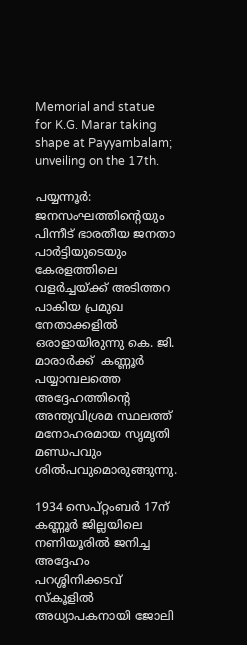Memorial and statue for K.G. Marar taking shape at Payyambalam; unveiling on the 17th.

പയ്യന്നൂർ: ജനസംഘത്തിന്റെയും പിന്നീട് ഭാരതീയ ജനതാ പാർട്ടിയുടെയും കേരളത്തിലെ വളർച്ചയ്ക്ക് അടിത്തറ പാകിയ പ്രമുഖ നേതാക്കളിൽ ഒരാളായിരുന്നു കെ. ജി. മാരാർക്ക്  കണ്ണൂർ പയ്യാമ്പലത്തെ അദ്ദേഹത്തിൻ്റെ അന്ത്യവിശ്രമ സ്ഥലത്ത് മനോഹരമായ സൃമൃതി മണ്ഡപവും ശിൽപവുമൊരുങ്ങുന്നു.

1934 സെപ്റ്റംബർ 17ന് കണ്ണൂർ ജില്ലയിലെ നണിയൂരിൽ ജനിച്ച അദ്ദേഹം പറശ്ശിനിക്കടവ് സ്കൂളിൽ അധ്യാപകനായി ജോലി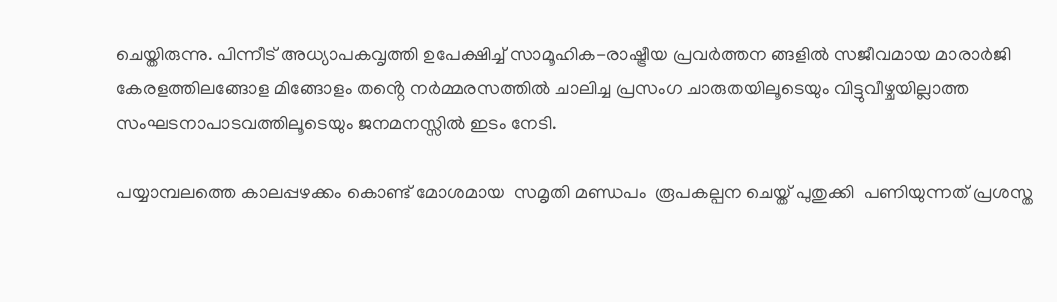ചെയ്തിരുന്നു. പിന്നീട് അധ്യാപകവൃത്തി ഉപേക്ഷിച്ച് സാമൂഹിക-രാഷ്ട്രീയ പ്രവർത്തന ങ്ങളിൽ സജീവമായ മാരാർജി കേരളത്തിലങ്ങോള മിങ്ങോളം തൻ്റെ നർമ്മരസത്തിൽ ചാലിച്ച പ്രസംഗ ചാരുതയിലൂടെയും വിട്ടുവീഴ്ചയില്ലാത്ത സംഘടനാപാടവത്തിലൂടെയും ജനമനസ്സിൽ ഇടം നേടി.

പയ്യാമ്പലത്തെ കാലപ്പഴക്കം കൊണ്ട് മോശമായ  സമൃതി മണ്ഡപം  രൂപകല്പന ചെയ്ത് പുതുക്കി  പണിയുന്നത് പ്രശസ്ത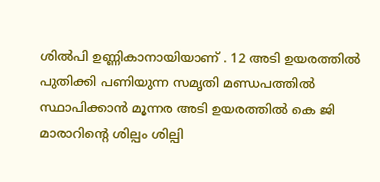ശിൽപി ഉണ്ണികാനായിയാണ് . 12 അടി ഉയരത്തിൽ പുതിക്കി പണിയുന്ന സമൃതി മണ്ഡപത്തിൽ സ്ഥാപിക്കാൻ മൂന്നര അടി ഉയരത്തിൽ കെ ജി  മാരാറിൻ്റെ ശില്പം ശില്പി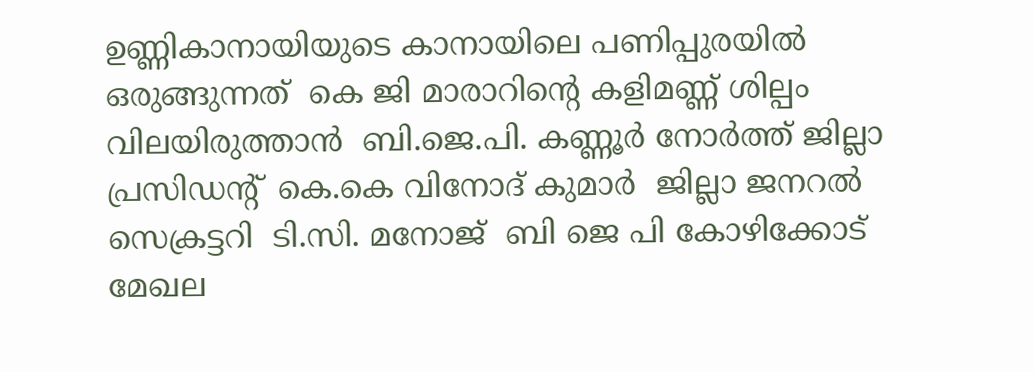ഉണ്ണികാനായിയുടെ കാനായിലെ പണിപ്പുരയിൽ ഒരുങ്ങുന്നത്  കെ ജി മാരാറിൻ്റെ കളിമണ്ണ് ശില്പം വിലയിരുത്താൻ  ബി.ജെ.പി. കണ്ണൂർ നോർത്ത് ജില്ലാ പ്രസിഡൻ്റ്  കെ.കെ വിനോദ് കുമാർ  ജില്ലാ ജനറൽ സെക്രട്ടറി  ടി.സി. മനോജ്  ബി ജെ പി കോഴിക്കോട് മേഖല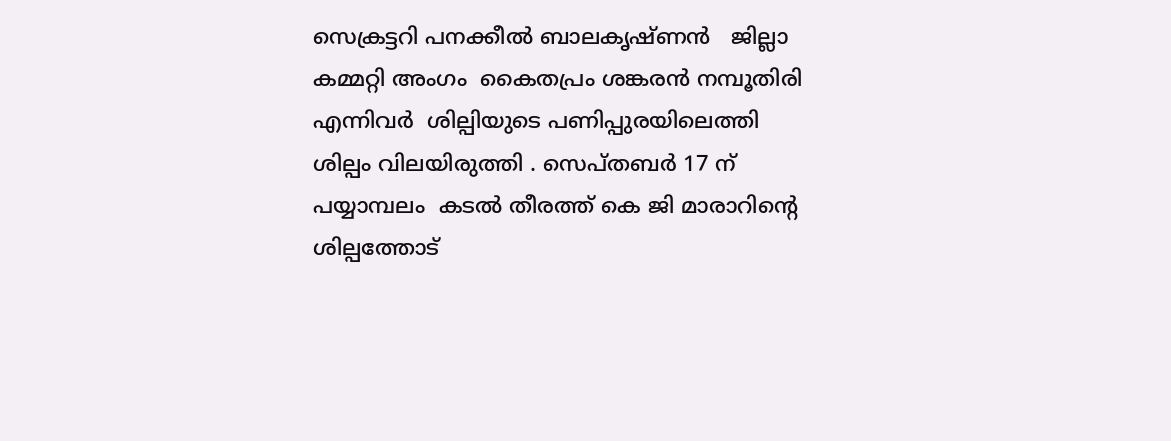സെക്രട്ടറി പനക്കീൽ ബാലകൃഷ്ണൻ   ജില്ലാ കമ്മറ്റി അംഗം  കൈതപ്രം ശങ്കരൻ നമ്പൂതിരി  എന്നിവർ  ശില്പിയുടെ പണിപ്പുരയിലെത്തി  ശില്പം വിലയിരുത്തി . സെപ്തബർ 17 ന് പയ്യാമ്പലം  കടൽ തീരത്ത് കെ ജി മാരാറിൻ്റെ ശില്പത്തോട്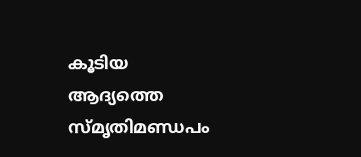കൂടിയ ആദ്യത്തെ സ്മൃതിമണ്ഡപം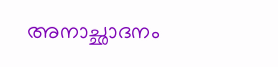അനാച്ഛാദനം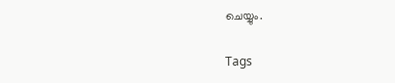ചെയ്യും.

Tags